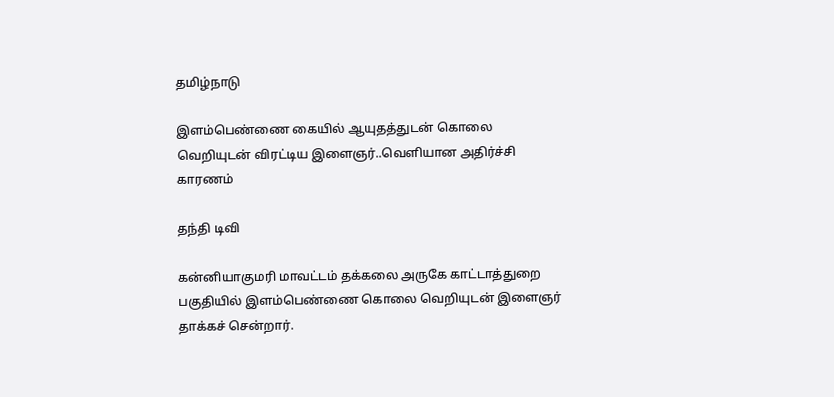தமிழ்நாடு

இளம்பெண்ணை கையில் ஆயுதத்துடன் கொலை வெறியுடன் விரட்டிய இளைஞர்..வெளியான அதிர்ச்சி காரணம்

தந்தி டிவி

கன்னியாகுமரி மாவட்டம் தக்கலை அருகே காட்டாத்துறை பகுதியில் இளம்பெண்ணை கொலை வெறியுடன் இளைஞர் தாக்கச் சென்றார்.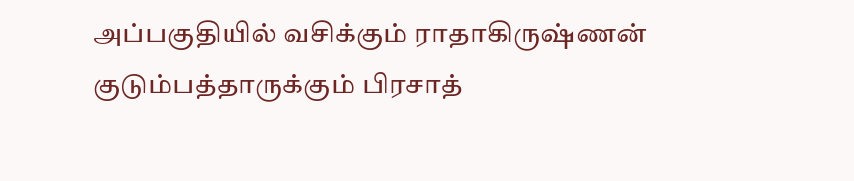அப்பகுதியில் வசிக்கும் ராதாகிருஷ்ணன் குடும்பத்தாருக்கும் பிரசாத்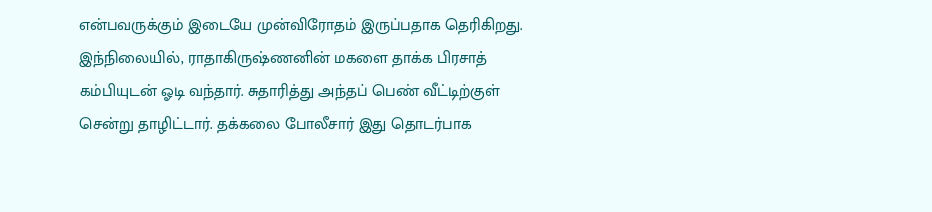என்பவருக்கும் இடையே முன்விரோதம் இருப்பதாக தெரிகிறது. இந்நிலையில், ராதாகிருஷ்ணனின் மகளை தாக்க பிரசாத் கம்பியுடன் ஓடி வந்தார். சுதாரித்து அந்தப் பெண் வீட்டிற்குள் சென்று தாழிட்டார். தக்கலை போலீசார் இது தொடர்பாக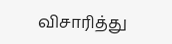விசாரித்து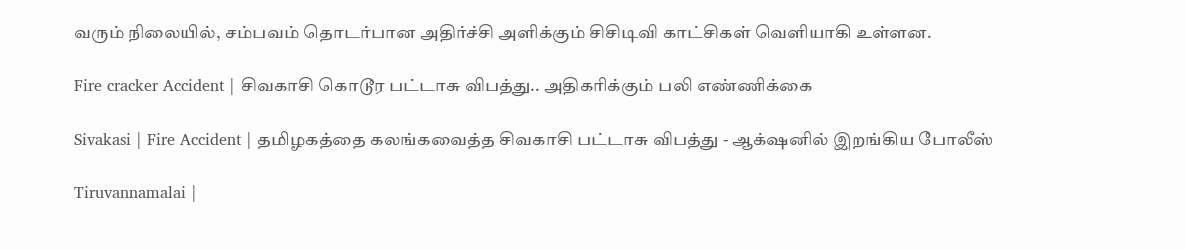வரும் நிலையில், சம்பவம் தொடர்பான அதிர்ச்சி அளிக்கும் சிசிடிவி காட்சிகள் வெளியாகி உள்ளன.

Fire cracker Accident | சிவகாசி கொடூர பட்டாசு விபத்து.. அதிகரிக்கும் பலி எண்ணிக்கை

Sivakasi | Fire Accident | தமிழகத்தை கலங்கவைத்த சிவகாசி பட்டாசு விபத்து - ஆக்‌ஷனில் இறங்கிய போலீஸ்

Tiruvannamalai |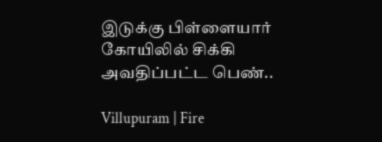இடுக்கு பிள்ளையார் கோயிலில் சிக்கி அவதிப்பட்ட பெண்..

Villupuram | Fire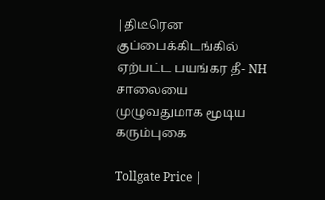|திடீரென குப்பைக்கிடங்கில் ஏற்பட்ட பயங்கர தீ- NH சாலையை முழுவதுமாக மூடிய கரும்புகை

Tollgate Price |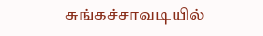சுங்கச்சாவடியில்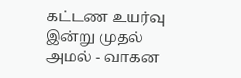கட்டண உயர்வு இன்று முதல் அமல் - வாகன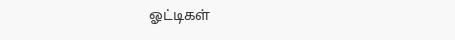ஓட்டிகள்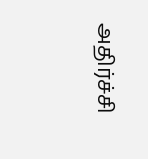அதிர்ச்சி